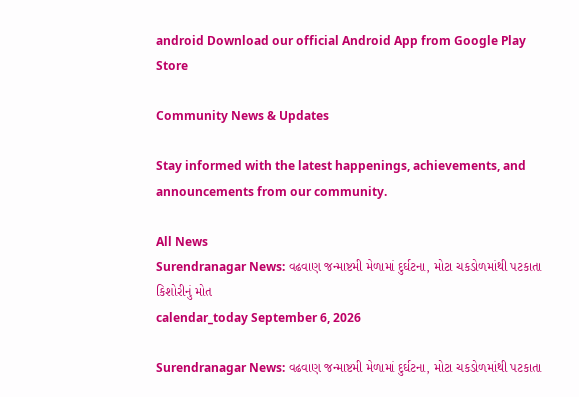android Download our official Android App from Google Play Store

Community News & Updates

Stay informed with the latest happenings, achievements, and announcements from our community.

All News
Surendranagar News: વઢવાણ જન્માષ્ટમી મેળામાં દુર્ઘટના, મોટા ચકડોળમાંથી પટકાતા કિશોરીનું મોત
calendar_today September 6, 2026

Surendranagar News: વઢવાણ જન્માષ્ટમી મેળામાં દુર્ઘટના, મોટા ચકડોળમાંથી પટકાતા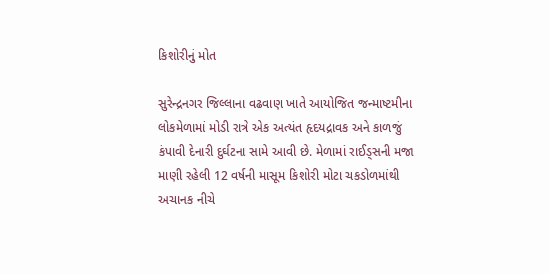કિશોરીનું મોત

સુરેન્દ્રનગર જિલ્લાના વઢવાણ ખાતે આયોજિત જન્માષ્ટમીના લોકમેળામાં મોડી રાત્રે એક અત્યંત હૃદયદ્રાવક અને કાળજું કંપાવી દેનારી દુર્ઘટના સામે આવી છે. મેળામાં રાઈડ્સની મજા માણી રહેલી 12 વર્ષની માસૂમ કિશોરી મોટા ચકડોળમાંથી અચાનક નીચે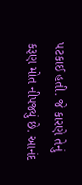પટકાઈ હતી. જે કારણે તેનું કરૂણ મોત નીપજ્યું છે. આનંદ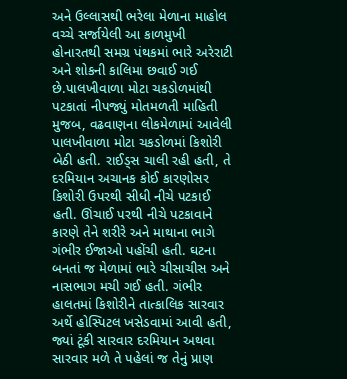અને ઉલ્લાસથી ભરેલા મેળાના માહોલ વચ્ચે સર્જાયેલી આ કાળમુખી હોનારતથી સમગ્ર પંથકમાં ભારે અરેરાટી અને શોકની કાલિમા છવાઈ ગઈ છે.પાલખીવાળા મોટા ચકડોળમાંથી પટકાતાં નીપજ્યું મોતમળતી માહિતી મુજબ, વઢવાણના લોકમેળામાં આવેલી પાલખીવાળા મોટા ચકડોળમાં કિશોરી બેઠી હતી. રાઈડ્સ ચાલી રહી હતી, તે દરમિયાન અચાનક કોઈ કારણોસર કિશોરી ઉપરથી સીધી નીચે પટકાઈ હતી. ઊંચાઈ પરથી નીચે પટકાવાને કારણે તેને શરીરે અને માથાના ભાગે ગંભીર ઈજાઓ પહોંચી હતી. ઘટના બનતાં જ મેળામાં ભારે ચીસાચીસ અને નાસભાગ મચી ગઈ હતી. ગંભીર હાલતમાં કિશોરીને તાત્કાલિક સારવાર અર્થે હોસ્પિટલ ખસેડવામાં આવી હતી, જ્યાં ટૂંકી સારવાર દરમિયાન અથવા સારવાર મળે તે પહેલાં જ તેનું પ્રાણ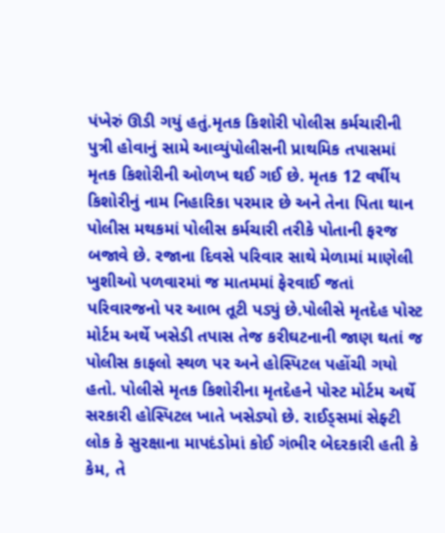પંખેરું ઊડી ગયું હતું.મૃતક કિશોરી પોલીસ કર્મચારીની પુત્રી હોવાનું સામે આવ્યુંપોલીસની પ્રાથમિક તપાસમાં મૃતક કિશોરીની ઓળખ થઈ ગઈ છે. મૃતક 12 વર્ષીય કિશોરીનું નામ નિહારિકા પરમાર છે અને તેના પિતા થાન પોલીસ મથકમાં પોલીસ કર્મચારી તરીકે પોતાની ફરજ બજાવે છે. રજાના દિવસે પરિવાર સાથે મેળામાં માણેલી ખુશીઓ પળવારમાં જ માતમમાં ફેરવાઈ જતાં પરિવારજનો પર આભ તૂટી પડ્યું છે.પોલીસે મૃતદેહ પોસ્ટ મોર્ટમ અર્થે ખસેડી તપાસ તેજ કરીઘટનાની જાણ થતાં જ પોલીસ કાફલો સ્થળ પર અને હોસ્પિટલ પહોંચી ગયો હતો. પોલીસે મૃતક કિશોરીના મૃતદેહને પોસ્ટ મોર્ટમ અર્થે સરકારી હોસ્પિટલ ખાતે ખસેડ્યો છે. રાઈડ્સમાં સેફ્ટી લોક કે સુરક્ષાના માપદંડોમાં કોઈ ગંભીર બેદરકારી હતી કે કેમ, તે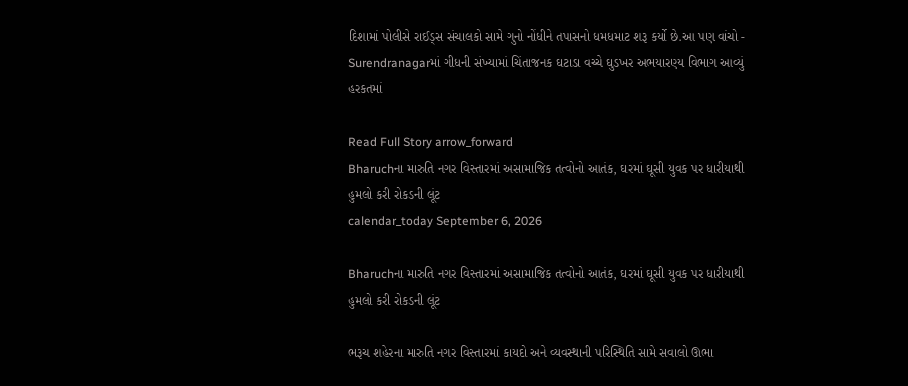દિશામાં પોલીસે રાઈડ્સ સંચાલકો સામે ગુનો નોંધીને તપાસનો ધમધમાટ શરૂ કર્યો છે.આ પણ વાંચો - Surendranagarમાં ગીધની સંખ્યામાં ચિંતાજનક ઘટાડા વચ્ચે ઘુડખર અભયારણ્ય વિભાગ આવ્યું હરકતમાં

Read Full Story arrow_forward
Bharuchના મારુતિ નગર વિસ્તારમાં અસામાજિક તત્વોનો આતંક, ઘરમાં ઘૂસી યુવક પર ધારીયાથી હુમલો કરી રોકડની લૂંટ
calendar_today September 6, 2026

Bharuchના મારુતિ નગર વિસ્તારમાં અસામાજિક તત્વોનો આતંક, ઘરમાં ઘૂસી યુવક પર ધારીયાથી હુમલો કરી રોકડની લૂંટ

ભરૂચ શહેરના મારુતિ નગર વિસ્તારમાં કાયદો અને વ્યવસ્થાની પરિસ્થિતિ સામે સવાલો ઊભા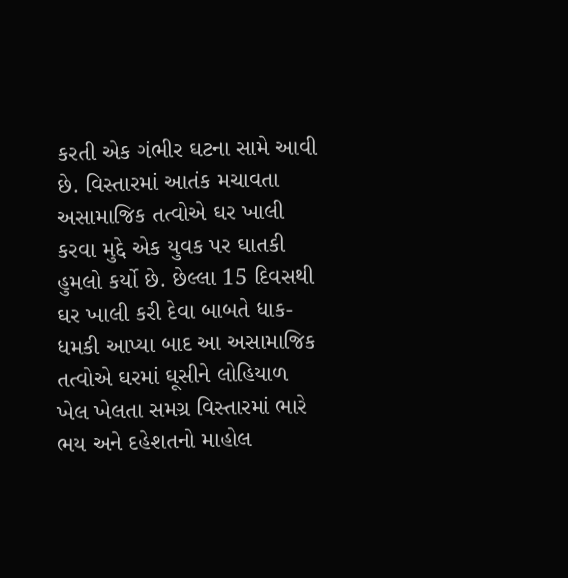કરતી એક ગંભીર ઘટના સામે આવી છે. વિસ્તારમાં આતંક મચાવતા અસામાજિક તત્વોએ ઘર ખાલી કરવા મુદ્દે એક યુવક પર ઘાતકી હુમલો કર્યો છે. છેલ્લા 15 દિવસથી ઘર ખાલી કરી દેવા બાબતે ધાક-ધમકી આપ્યા બાદ આ અસામાજિક તત્વોએ ઘરમાં ઘૂસીને લોહિયાળ ખેલ ખેલતા સમગ્ર વિસ્તારમાં ભારે ભય અને દહેશતનો માહોલ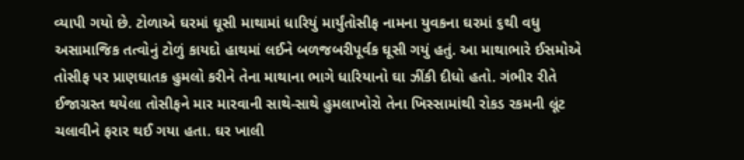વ્યાપી ગયો છે. ટોળાએ ઘરમાં ઘૂસી માથામાં ધારિયું માર્યુંતોસીફ નામના યુવકના ઘરમાં ૬થી વધુ અસામાજિક તત્વોનું ટોળું કાયદો હાથમાં લઈને બળજબરીપૂર્વક ઘૂસી ગયું હતું. આ માથાભારે ઈસમોએ તોસીફ પર પ્રાણઘાતક હુમલો કરીને તેના માથાના ભાગે ધારિયાનો ઘા ઝીંકી દીધો હતો. ગંભીર રીતે ઈજાગ્રસ્ત થયેલા તોસીફને માર મારવાની સાથે-સાથે હુમલાખોરો તેના ખિસ્સામાંથી રોકડ રકમની લૂંટ ચલાવીને ફરાર થઈ ગયા હતા. ઘર ખાલી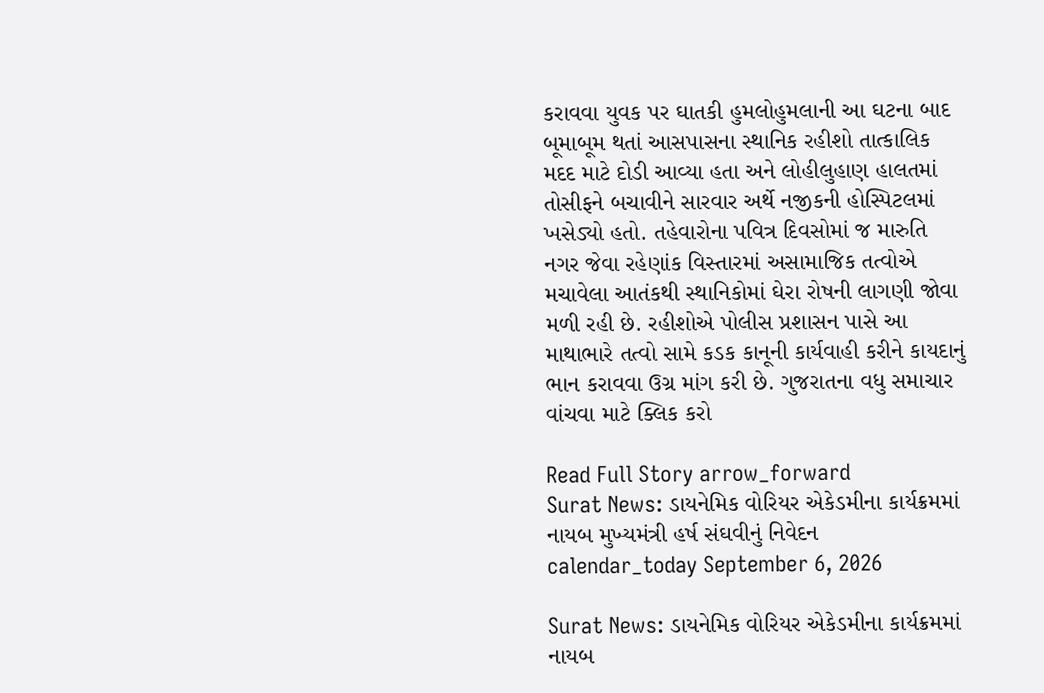કરાવવા યુવક પર ઘાતકી હુમલોહુમલાની આ ઘટના બાદ બૂમાબૂમ થતાં આસપાસના સ્થાનિક રહીશો તાત્કાલિક મદદ માટે દોડી આવ્યા હતા અને લોહીલુહાણ હાલતમાં તોસીફને બચાવીને સારવાર અર્થે નજીકની હોસ્પિટલમાં ખસેડ્યો હતો. તહેવારોના પવિત્ર દિવસોમાં જ મારુતિ નગર જેવા રહેણાંક વિસ્તારમાં અસામાજિક તત્વોએ મચાવેલા આતંકથી સ્થાનિકોમાં ઘેરા રોષની લાગણી જોવા મળી રહી છે. રહીશોએ પોલીસ પ્રશાસન પાસે આ માથાભારે તત્વો સામે કડક કાનૂની કાર્યવાહી કરીને કાયદાનું ભાન કરાવવા ઉગ્ર માંગ કરી છે. ગુજરાતના વધુ સમાચાર વાંચવા માટે ક્લિક કરો

Read Full Story arrow_forward
Surat News: ડાયનેમિક વોરિયર એકેડમીના કાર્યક્રમમાં નાયબ મુખ્યમંત્રી હર્ષ સંઘવીનું નિવેદન
calendar_today September 6, 2026

Surat News: ડાયનેમિક વોરિયર એકેડમીના કાર્યક્રમમાં નાયબ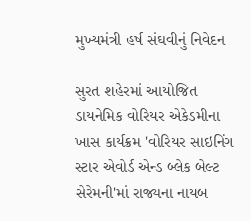મુખ્યમંત્રી હર્ષ સંઘવીનું નિવેદન

સુરત શહેરમાં આયોજિત ડાયનેમિક વોરિયર એકેડમીના ખાસ કાર્યક્રમ 'વોરિયર સાઇનિંગ સ્ટાર એવોર્ડ એન્ડ બ્લેક બેલ્ટ સેરેમની'માં રાજ્યના નાયબ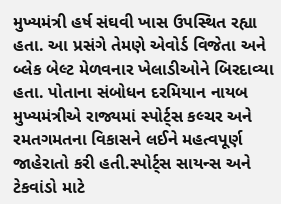મુખ્યમંત્રી હર્ષ સંઘવી ખાસ ઉપસ્થિત રહ્યા હતા. આ પ્રસંગે તેમણે એવોર્ડ વિજેતા અને બ્લેક બેલ્ટ મેળવનાર ખેલાડીઓને બિરદાવ્યા હતા. પોતાના સંબોધન દરમિયાન નાયબ મુખ્યમંત્રીએ રાજ્યમાં સ્પોર્ટ્સ કલ્ચર અને રમતગમતના વિકાસને લઈને મહત્વપૂર્ણ જાહેરાતો કરી હતી.સ્પોર્ટ્સ સાયન્સ અને ટેકવાંડો માટે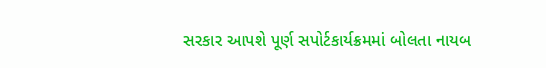સરકાર આપશે પૂર્ણ સપોર્ટકાર્યક્રમમાં બોલતા નાયબ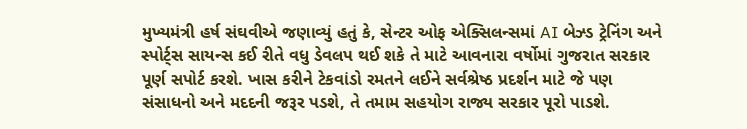મુખ્યમંત્રી હર્ષ સંઘવીએ જણાવ્યું હતું કે, સેન્ટર ઓફ એક્સિલન્સમાં AI બેઝ્ડ ટ્રેનિંગ અને સ્પોર્ટ્સ સાયન્સ કઈ રીતે વધુ ડેવલપ થઈ શકે તે માટે આવનારા વર્ષોમાં ગુજરાત સરકાર પૂર્ણ સપોર્ટ કરશે. ખાસ કરીને ટેકવાંડો રમતને લઈને સર્વશ્રેષ્ઠ પ્રદર્શન માટે જે પણ સંસાધનો અને મદદની જરૂર પડશે, તે તમામ સહયોગ રાજ્ય સરકાર પૂરો પાડશે.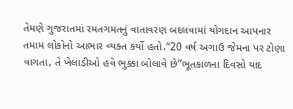તેમણે ગુજરાતમાં રમતગમતનું વાતાવરણ બદલવામાં યોગદાન આપનાર તમામ લોકોનો આભાર વ્યક્ત કર્યો હતો.“20 વર્ષ અગાઉ જેમના પર ટોણા વાગતા, તે ખેલાડીઓ હવે ભુક્કા બોલાવે છે”ભૂતકાળના દિવસો યાદ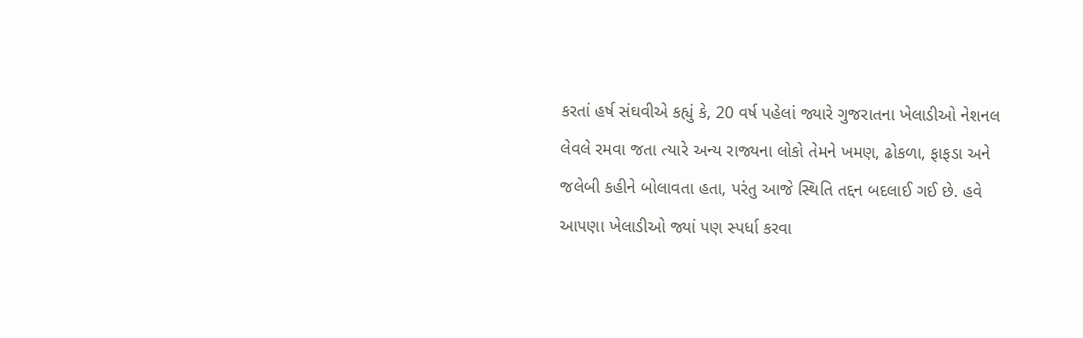કરતાં હર્ષ સંઘવીએ કહ્યું કે, 20 વર્ષ પહેલાં જ્યારે ગુજરાતના ખેલાડીઓ નેશનલ લેવલે રમવા જતા ત્યારે અન્ય રાજ્યના લોકો તેમને ખમણ, ઢોકળા, ફાફડા અને જલેબી કહીને બોલાવતા હતા, પરંતુ આજે સ્થિતિ તદ્દન બદલાઈ ગઈ છે. હવે આપણા ખેલાડીઓ જ્યાં પણ સ્પર્ધા કરવા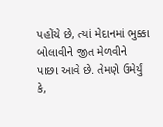પહોંચે છે, ત્યાં મેદાનમાં ભુક્કા બોલાવીને જીત મેળવીને પાછા આવે છે. તેમણે ઉમેર્યું કે,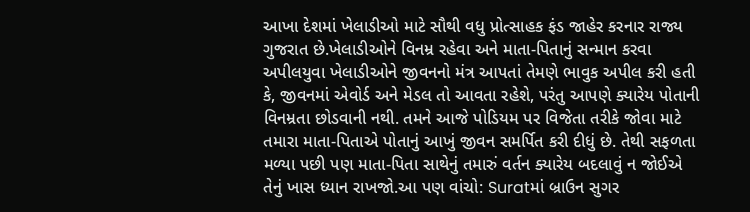આખા દેશમાં ખેલાડીઓ માટે સૌથી વધુ પ્રોત્સાહક ફંડ જાહેર કરનાર રાજ્ય ગુજરાત છે.ખેલાડીઓને વિનમ્ર રહેવા અને માતા-પિતાનું સન્માન કરવા અપીલયુવા ખેલાડીઓને જીવનનો મંત્ર આપતાં તેમણે ભાવુક અપીલ કરી હતી કે, જીવનમાં એવોર્ડ અને મેડલ તો આવતા રહેશે, પરંતુ આપણે ક્યારેય પોતાની વિનમ્રતા છોડવાની નથી. તમને આજે પોડિયમ પર વિજેતા તરીકે જોવા માટે તમારા માતા-પિતાએ પોતાનું આખું જીવન સમર્પિત કરી દીધું છે. તેથી સફળતા મળ્યા પછી પણ માતા-પિતા સાથેનું તમારું વર્તન ક્યારેય બદલાવું ન જોઈએ તેનું ખાસ ધ્યાન રાખજો.આ પણ વાંચો: Suratમાં બ્રાઉન સુગર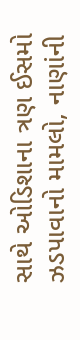સાથે ઓડિશાના ત્રણ ઈસમો ઝડપાવાનો મામલો, નાણાંની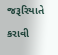જરૂરિયાતે કરાવી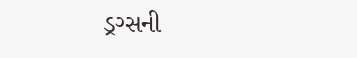ડ્રગ્સની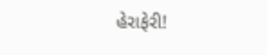હેરાફેરી!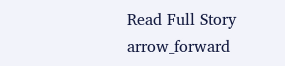Read Full Story arrow_forward